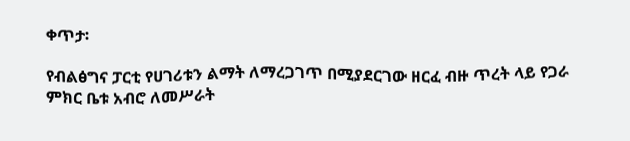ቀጥታ፡

የብልፅግና ፓርቲ የሀገሪቱን ልማት ለማረጋገጥ በሚያደርገው ዘርፈ ብዙ ጥረት ላይ የጋራ ምክር ቤቱ አብሮ ለመሥራት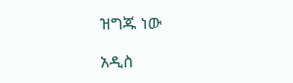ዝግጁ ነው

አዲስ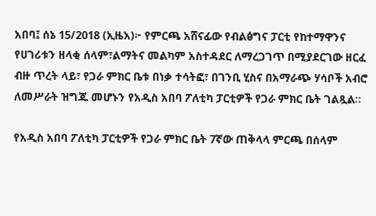አበባ፤ ሰኔ 15/2018 (ኢዜአ)፦ የምርጫ አሸናፊው የብልፅግና ፓርቲ የከተማዋንና የሀገሪቱን ዘላቂ ሰላም፣ልማትና መልካም አስተዳደር ለማረጋገጥ በሚያደርገው ዘርፈ ብዙ ጥረት ላይ፣ የጋራ ምክር ቤቱ በነቃ ተሳትፎ፣ በገንቢ ሂስና በአማራጭ ሃሳቦች አብሮ ለመሥራት ዝግጁ መሆኑን የአዲስ አበባ ፖለቲካ ፓርቲዎች የጋራ ምክር ቤት ገልጿል።

የአዲስ አበባ ፖለቲካ ፓርቲዎች የጋራ ምክር ቤት 7ኛው ጠቅላላ ምርጫ በሰላም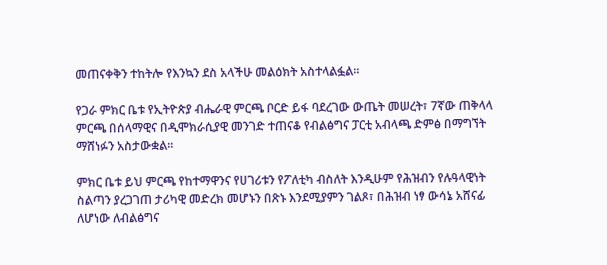መጠናቀቅን ተከትሎ የእንኳን ደስ አላችሁ መልዕክት አስተላልፏል።

የጋራ ምክር ቤቱ የኢትዮጵያ ብሔራዊ ምርጫ ቦርድ ይፋ ባደረገው ውጤት መሠረት፣ 7ኛው ጠቅላላ ምርጫ በሰላማዊና በዲሞክራሲያዊ መንገድ ተጠናቆ የብልፅግና ፓርቲ አብላጫ ድምፅ በማግኘት ማሸነፉን አስታውቋል።

ምክር ቤቱ ይህ ምርጫ የከተማዋንና የሀገሪቱን የፖለቲካ ብስለት እንዲሁም የሕዝብን የሉዓላዊነት ስልጣን ያረጋገጠ ታሪካዊ መድረክ መሆኑን በጽኑ እንደሚያምን ገልጾ፣ በሕዝብ ነፃ ውሳኔ አሸናፊ ለሆነው ለብልፅግና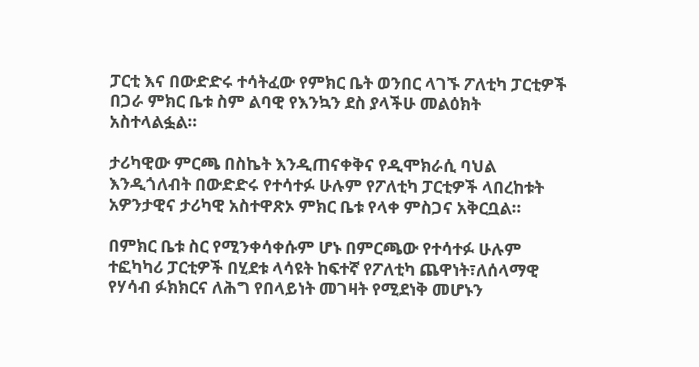ፓርቲ እና በውድድሩ ተሳትፈው የምክር ቤት ወንበር ላገኙ ፖለቲካ ፓርቲዎች በጋራ ምክር ቤቱ ስም ልባዊ የእንኳን ደስ ያላችሁ መልዕክት አስተላልፏል።

ታሪካዊው ምርጫ በስኬት እንዲጠናቀቅና የዲሞክራሲ ባህል እንዲጎለብት በውድድሩ የተሳተፉ ሁሉም የፖለቲካ ፓርቲዎች ላበረከቱት አዎንታዊና ታሪካዊ አስተዋጽኦ ምክር ቤቱ የላቀ ምስጋና አቅርቧል።

በምክር ቤቱ ስር የሚንቀሳቀሱም ሆኑ በምርጫው የተሳተፉ ሁሉም ተፎካካሪ ፓርቲዎች በሂደቱ ላሳዩት ከፍተኛ የፖለቲካ ጨዋነት፣ለሰላማዊ የሃሳብ ፉክክርና ለሕግ የበላይነት መገዛት የሚደነቅ መሆኑን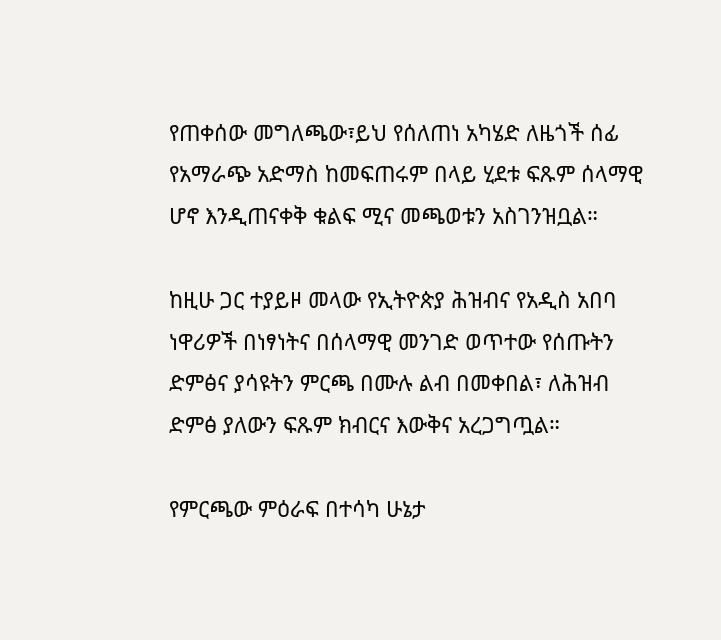የጠቀሰው መግለጫው፣ይህ የሰለጠነ አካሄድ ለዜጎች ሰፊ የአማራጭ አድማስ ከመፍጠሩም በላይ ሂደቱ ፍጹም ሰላማዊ ሆኖ እንዲጠናቀቅ ቁልፍ ሚና መጫወቱን አስገንዝቧል።

ከዚሁ ጋር ተያይዞ መላው የኢትዮጵያ ሕዝብና የአዲስ አበባ ነዋሪዎች በነፃነትና በሰላማዊ መንገድ ወጥተው የሰጡትን ድምፅና ያሳዩትን ምርጫ በሙሉ ልብ በመቀበል፣ ለሕዝብ ድምፅ ያለውን ፍጹም ክብርና እውቅና አረጋግጧል።

የምርጫው ምዕራፍ በተሳካ ሁኔታ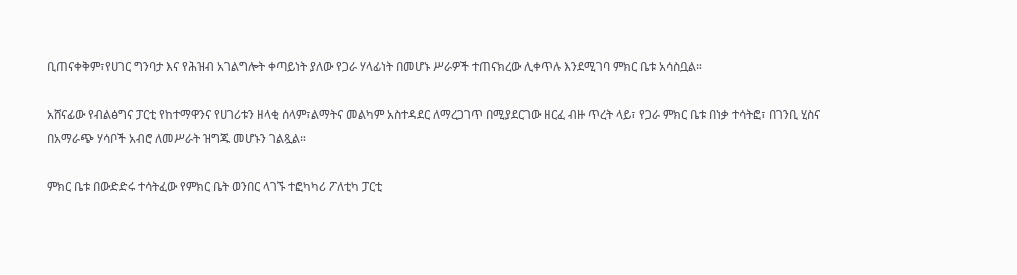ቢጠናቀቅም፣የሀገር ግንባታ እና የሕዝብ አገልግሎት ቀጣይነት ያለው የጋራ ሃላፊነት በመሆኑ ሥራዎች ተጠናክረው ሊቀጥሉ እንደሚገባ ምክር ቤቱ አሳስቧል።

አሸናፊው የብልፅግና ፓርቲ የከተማዋንና የሀገሪቱን ዘላቂ ሰላም፣ልማትና መልካም አስተዳደር ለማረጋገጥ በሚያደርገው ዘርፈ ብዙ ጥረት ላይ፣ የጋራ ምክር ቤቱ በነቃ ተሳትፎ፣ በገንቢ ሂስና በአማራጭ ሃሳቦች አብሮ ለመሥራት ዝግጁ መሆኑን ገልጿል።

ምክር ቤቱ በውድድሩ ተሳትፈው የምክር ቤት ወንበር ላገኙ ተፎካካሪ ፖለቲካ ፓርቲ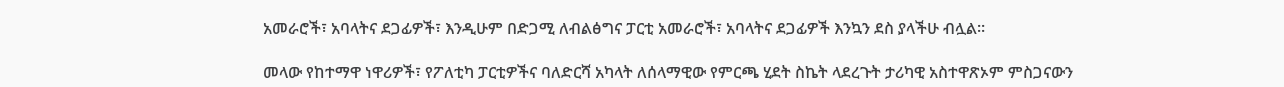አመራሮች፣ አባላትና ደጋፊዎች፣ እንዲሁም በድጋሚ ለብልፅግና ፓርቲ አመራሮች፣ አባላትና ደጋፊዎች እንኳን ደስ ያላችሁ ብሏል።

መላው የከተማዋ ነዋሪዎች፣ የፖለቲካ ፓርቲዎችና ባለድርሻ አካላት ለሰላማዊው የምርጫ ሂደት ስኬት ላደረጉት ታሪካዊ አስተዋጽኦም ምስጋናውን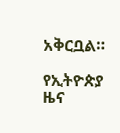አቅርቧል።

የኢትዮጵያ ዜና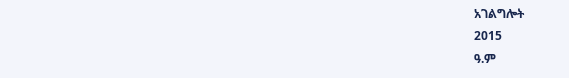አገልግሎት
2015
ዓ.ም